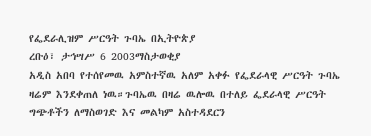የፌደራሊዝም ሥርዓት ጉባኤ በኢትዮጵያ
ረቡዕ፣ ታኅሣሥ 6 2003ማስታወቂያ
አዲስ አበባ የተሰየመዉ አምስተኛዉ አለም አቀፉ የፌደራላዊ ሥርዓት ጉባኤ ዛሬም እንደቀጠለ ነዉ።ጉባኤዉ በዛሬ ዉሎዉ በተለይ ፌደራላዊ ሥርዓት ግጭቶችን ለማስወገድ እና መልካም አስተዳደርን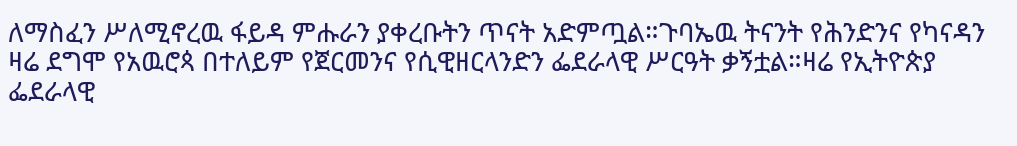ለማስፈን ሥለሚኖረዉ ፋይዳ ምሑራን ያቀረቡትን ጥናት አድምጧል።ጉባኤዉ ትናንት የሕንድንና የካናዳን ዛሬ ደግሞ የአዉሮጳ በተለይም የጀርመንና የሲዊዘርላንድን ፌደራላዊ ሥርዓት ቃኝቷል።ዛሬ የኢትዮጵያ ፌደራላዊ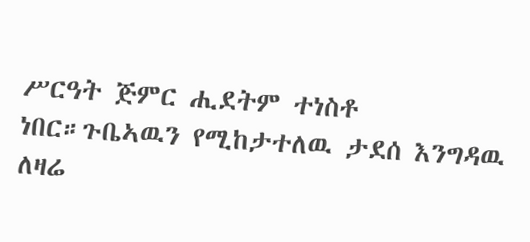ሥርዓት ጅምር ሒደትም ተነስቶ ነበር።ጉቤኣዉን የሚከታተለዉ ታደሰ እንግዳዉ ለዛሬ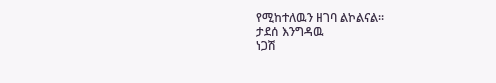የሚከተለዉን ዘገባ ልኮልናል።
ታደሰ እንግዳዉ
ነጋሽ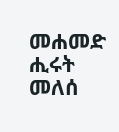መሐመድ
ሒሩት መለሰ